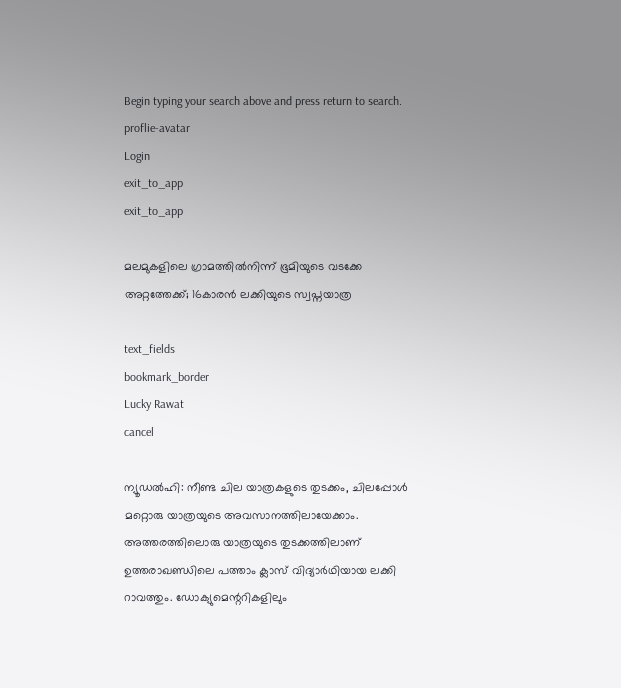Begin typing your search above and press return to search.
proflie-avatar
Login
exit_to_app
exit_to_app

മലമുകളിലെ ഗ്രാമത്തിൽനിന്ന് ഭൂമിയുടെ വടക്കേ അറ്റത്തേക്ക്; 16കാരൻ ലക്കിയുടെ സ്വപ്നയാത്ര

text_fields
bookmark_border
Lucky Rawat
cancel

ന്യൂഡൽഹി: നീണ്ട ചില യാത്രകളുടെ തുടക്കം, ചിലപ്പോൾ മറ്റൊരു യാത്രയുടെ അവസാനത്തിലായേക്കാം. അത്തരത്തിലൊരു യാത്രയുടെ തുടക്കത്തിലാണ് ഉത്തരാഖണ്ഡിലെ പത്താം ക്ലാസ് വിദ്യാർഥിയായ ലക്കി റാവത്തും. ഡോക്യുമെന്ററികളിലും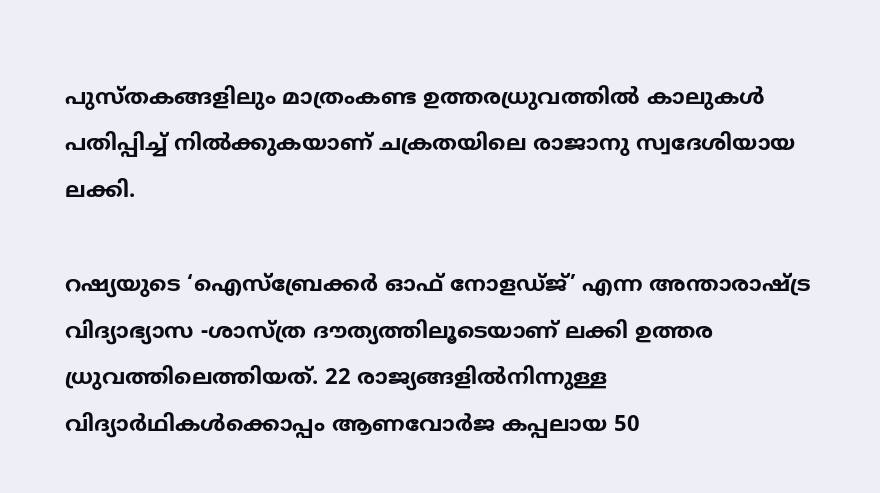പുസ്തകങ്ങളിലും മാത്രംകണ്ട ഉത്തരധ്രുവത്തിൽ കാലുകൾ പതിപ്പിച്ച് നിൽക്കുകയാണ് ചക്രതയിലെ രാജാനു സ്വദേശിയായ ലക്കി.

റഷ്യയുടെ ‘ഐസ്ബ്രേക്കർ ഓഫ് നോളഡ്ജ്’ എന്ന അന്താരാഷ്ട്ര വിദ്യാഭ്യാസ -ശാസ്ത്ര ദൗത്യത്തിലൂടെയാണ് ലക്കി ഉത്തര ധ്രുവത്തിലെത്തിയത്. 22 രാജ്യങ്ങളിൽനിന്നുള്ള വിദ്യാർഥികൾക്കൊപ്പം ആണവോർജ കപ്പലായ 50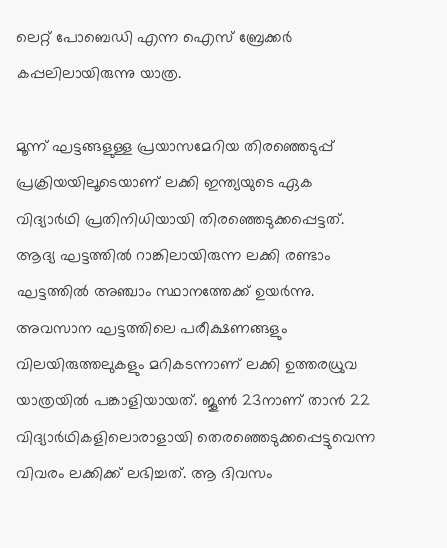ലെറ്റ് പോബെഡി എന്ന ഐസ് ബ്രേക്കർ കപ്പലിലായിരുന്നു യാത്ര.

മൂന്ന് ഘട്ടങ്ങളുള്ള പ്രയാസമേറിയ തിരഞ്ഞെടുപ്പ് പ്രക്രിയയിലൂടെയാണ് ലക്കി ഇന്ത്യയുടെ ഏക വിദ്യാർഥി പ്രതിനിധിയായി തിരഞ്ഞെടുക്കപ്പെട്ടത്. ആദ്യ ഘട്ടത്തിൽ റാങ്കിലായിരുന്ന ലക്കി രണ്ടാം ഘട്ടത്തിൽ അഞ്ചാം സ്ഥാനത്തേക്ക് ഉയർന്നു. അവസാന ഘട്ടത്തിലെ പരീക്ഷണങ്ങളും വിലയിരുത്തലുകളും മറികടന്നാണ് ലക്കി ഉത്തരധ്രുവ യാത്രയിൽ പങ്കാളിയായത്. ജൂൺ 23നാണ് താൻ 22 വിദ്യാർഥികളിലൊരാളായി തെരഞ്ഞെടുക്കപ്പെട്ടുവെന്ന വിവരം ലക്കിക്ക് ലഭിച്ചത്. ആ ദിവസം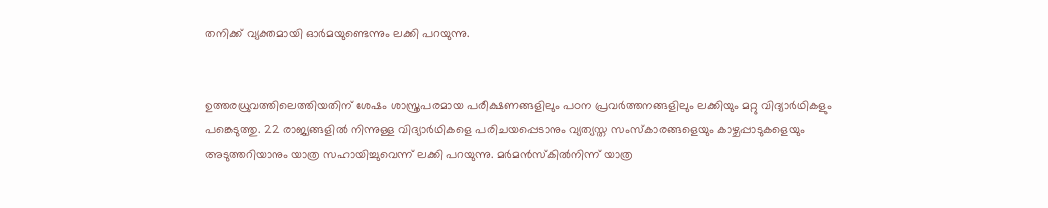തനിക്ക് വ്യക്തമായി ഓർമയുണ്ടെന്നും ലക്കി പറയുന്നു.


ഉത്തരധ്രുവത്തിലെത്തിയതിന് ശേഷം ശാസ്ത്രപരമായ പരീക്ഷണങ്ങളിലും പഠന പ്രവർത്തനങ്ങളിലും ലക്കിയും മറ്റു വിദ്യാർഥികളും പങ്കെടുത്തു. 22 രാജ്യങ്ങളിൽ നിന്നുള്ള വിദ്യാർഥികളെ പരിചയപ്പെടാനും വ്യത്യസ്ത സംസ്കാരങ്ങളെയും കാഴ്ചപ്പാടുകളെയും അടുത്തറിയാനും യാത്ര സഹായിച്ചുവെന്ന് ലക്കി പറയുന്നു. മർമൻസ്കിൽനിന്ന് യാത്ര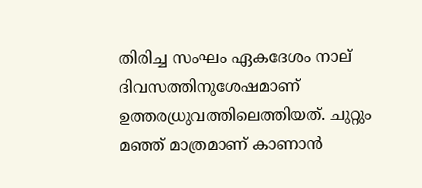തിരിച്ച സംഘം ഏകദേശം നാല് ദിവസത്തിനുശേഷമാണ് ഉത്തരധ്രുവത്തിലെത്തിയത്. ചുറ്റും മഞ്ഞ് മാത്രമാണ് കാണാൻ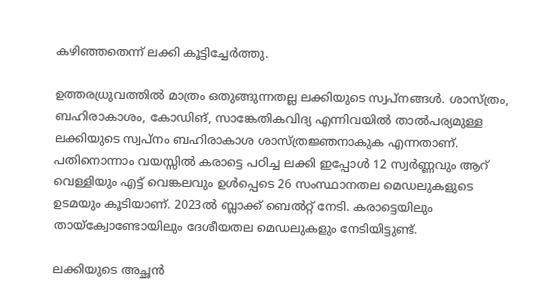കഴിഞ്ഞതെന്ന് ലക്കി കൂട്ടിച്ചേർത്തു.

ഉത്തരധ്രുവത്തിൽ മാത്രം ഒതുങ്ങുന്നതല്ല ലക്കിയുടെ സ്വപ്നങ്ങൾ. ശാസ്ത്രം, ബഹിരാകാശം, കോഡിങ്, സാങ്കേതികവിദ്യ എന്നിവയിൽ താൽപര്യമുള്ള ലക്കിയുടെ സ്വപ്നം ബഹിരാകാശ ശാസ്ത്രജ്ഞനാകുക എന്നതാണ്. പതിനൊന്നാം വയസ്സിൽ കരാട്ടെ പഠിച്ച ലക്കി ഇപ്പോൾ 12 സ്വർണ്ണവും ആറ് വെള്ളിയും എട്ട് വെങ്കലവും ഉൾപ്പെടെ 26 സംസ്ഥാനതല മെഡലുകളുടെ ഉടമയും കൂടിയാണ്. 2023ൽ ബ്ലാക്ക് ബെൽറ്റ് നേടി. കരാട്ടെയിലും തായ്‌ക്വോണ്ടോയിലും ദേശീയതല മെഡലുകളും നേടിയിട്ടുണ്ട്.

ലക്കിയുടെ അച്ഛൻ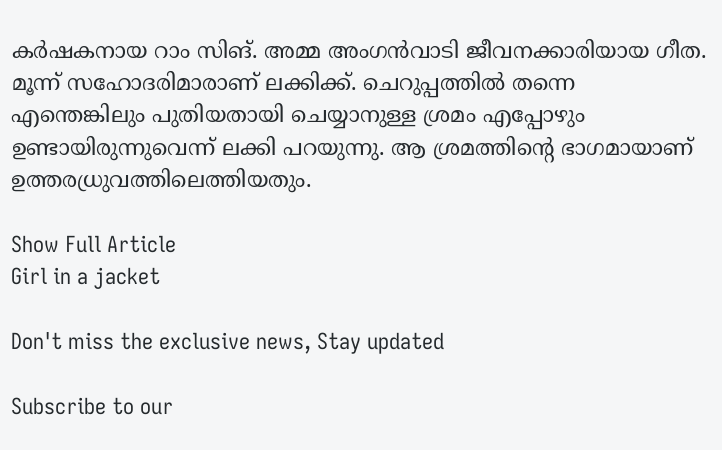കർഷകനായ റാം സിങ്. അമ്മ അംഗൻവാടി ജീവനക്കാരിയായ ഗീത. മൂന്ന് സഹോദരിമാരാണ് ലക്കിക്ക്. ചെറുപ്പത്തിൽ തന്നെ എന്തെങ്കിലും പുതിയതായി ചെയ്യാനുള്ള ശ്രമം എപ്പോഴും ഉണ്ടായിരുന്നുവെന്ന് ലക്കി പറയുന്നു. ആ ശ്രമത്തിന്റെ ഭാഗമായാണ് ഉത്തരധ്രുവത്തിലെത്തിയതും.

Show Full Article
Girl in a jacket

Don't miss the exclusive news, Stay updated

Subscribe to our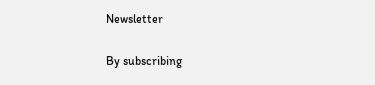Newsletter

By subscribing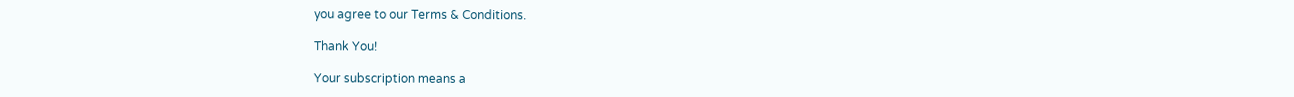you agree to our Terms & Conditions.

Thank You!

Your subscription means a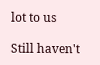lot to us

Still haven't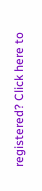registered? Click here to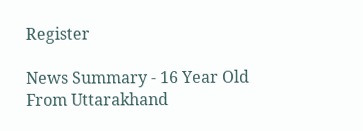Register

News Summary - 16 Year Old From Uttarakhand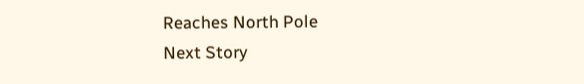Reaches North Pole
Next Story